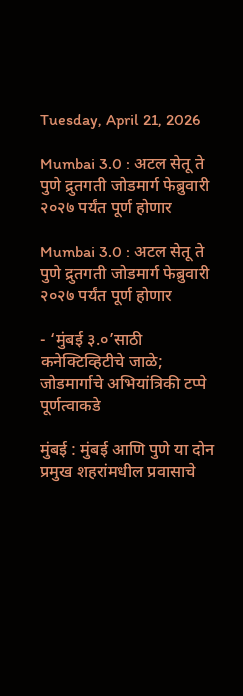Tuesday, April 21, 2026

Mumbai 3.0 : अटल सेतू ते पुणे द्रुतगती जोडमार्ग फेब्रुवारी २०२७ पर्यंत पूर्ण होणार

Mumbai 3.0 : अटल सेतू ते पुणे द्रुतगती जोडमार्ग फेब्रुवारी २०२७ पर्यंत पूर्ण होणार

- ‘मुंबई ३.०’साठी कनेक्टिव्हिटीचे जाळे; जोडमार्गाचे अभियांत्रिकी टप्पे पूर्णत्वाकडे

मुंबई : मुंबई आणि पुणे या दोन प्रमुख शहरांमधील प्रवासाचे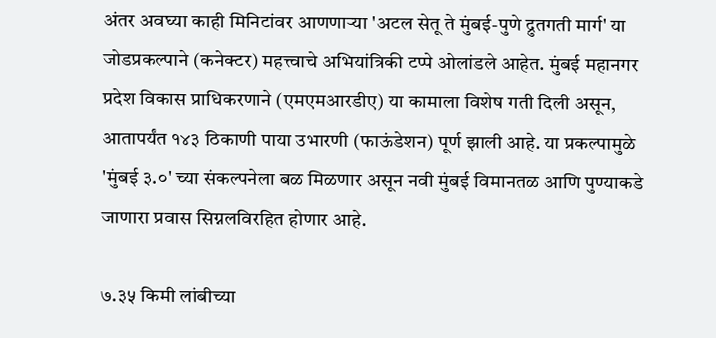अंतर अवघ्या काही मिनिटांवर आणणाऱ्या 'अटल सेतू ते मुंबई-पुणे द्रुतगती मार्ग' या जोडप्रकल्पाने (कनेक्टर) महत्त्वाचे अभियांत्रिकी टप्पे ओलांडले आहेत. मुंबई महानगर प्रदेश विकास प्राधिकरणाने (एमएमआरडीए) या कामाला विशेष गती दिली असून, आतापर्यंत १४३ ठिकाणी पाया उभारणी (फाऊंडेशन) पूर्ण झाली आहे. या प्रकल्पामुळे 'मुंबई ३.०' च्या संकल्पनेला बळ मिळणार असून नवी मुंबई विमानतळ आणि पुण्याकडे जाणारा प्रवास सिग्नलविरहित होणार आहे.

७.३५ किमी लांबीच्या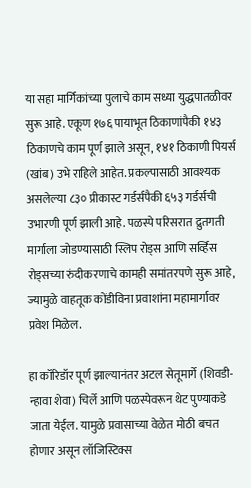या सहा मार्गिकांच्या पुलाचे काम सध्या युद्धपातळीवर सुरू आहे. एकूण १७६ पायाभूत ठिकाणांपैकी १४३ ठिकाणचे काम पूर्ण झाले असून, १४१ ठिकाणी पियर्स (खांब) उभे राहिले आहेत. प्रकल्पासाठी आवश्यक असलेल्या ८३० प्रीकास्ट गर्डर्सपैकी ६५३ गर्डर्सची उभारणी पूर्ण झाली आहे. पळस्पे परिसरात द्रुतगती मार्गाला जोडण्यासाठी स्लिप रोड्स आणि सर्व्हिस रोड्सच्या रुंदीकरणाचे कामही समांतरपणे सुरू आहे, ज्यामुळे वाहतूक कोंडीविना प्रवाशांना महामार्गावर प्रवेश मिळेल.

हा कॉरिडॉर पूर्ण झाल्यानंतर अटल सेतूमार्गे (शिवडी-न्हावा शेवा) चिर्ले आणि पळस्पेवरून थेट पुण्याकडे जाता येईल. यामुळे प्रवासाच्या वेळेत मोठी बचत होणार असून लॉजिस्टिक्स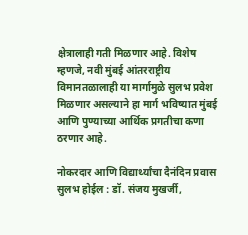क्षेत्रालाही गती मिळणार आहे. विशेष म्हणजे, नवी मुंबई आंतरराष्ट्रीय विमानतळालाही या मार्गामुळे सुलभ प्रवेश मिळणार असल्याने हा मार्ग भविष्यात मुंबई आणि पुण्याच्या आर्थिक प्रगतीचा कणा ठरणार आहे.

नोकरदार आणि विद्यार्थ्यांचा दैनंदिन प्रवास सुलभ होईल : डॉ. संजय मुखर्जी,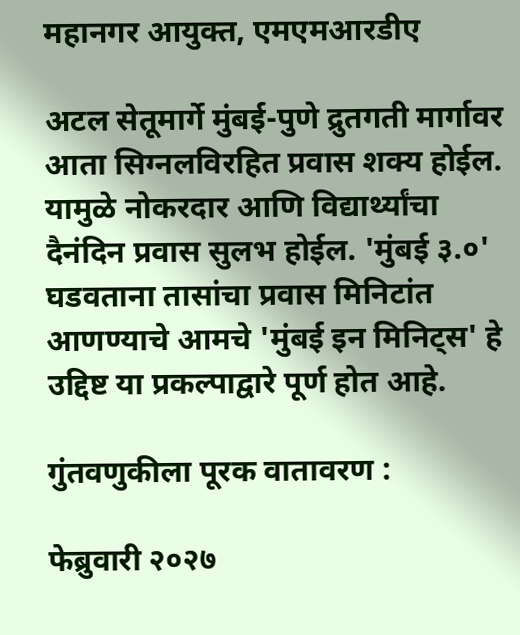महानगर आयुक्त, एमएमआरडीए

अटल सेतूमार्गे मुंबई-पुणे द्रुतगती मार्गावर आता सिग्नलविरहित प्रवास शक्य होईल. यामुळे नोकरदार आणि विद्यार्थ्यांचा दैनंदिन प्रवास सुलभ होईल. 'मुंबई ३.०' घडवताना तासांचा प्रवास मिनिटांत आणण्याचे आमचे 'मुंबई इन मिनिट्स' हे उद्दिष्ट या प्रकल्पाद्वारे पूर्ण होत आहे.

गुंतवणुकीला पूरक वातावरण :

फेब्रुवारी २०२७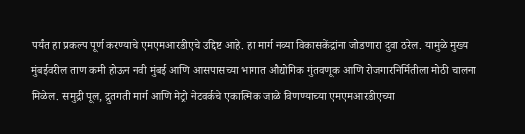पर्यंत हा प्रकल्प पूर्ण करण्याचे एमएमआरडीएचे उद्दिष्ट आहे. हा मार्ग नव्या विकासकेंद्रांना जोडणारा दुवा ठरेल. यामुळे मुख्य मुंबईवरील ताण कमी होऊन नवी मुंबई आणि आसपासच्या भागात औद्योगिक गुंतवणूक आणि रोजगारनिर्मितीला मोठी चालना मिळेल. समुद्री पूल, द्रुतगती मार्ग आणि मेट्रो नेटवर्कचे एकात्मिक जाळे विणण्याच्या एमएमआरडीएच्या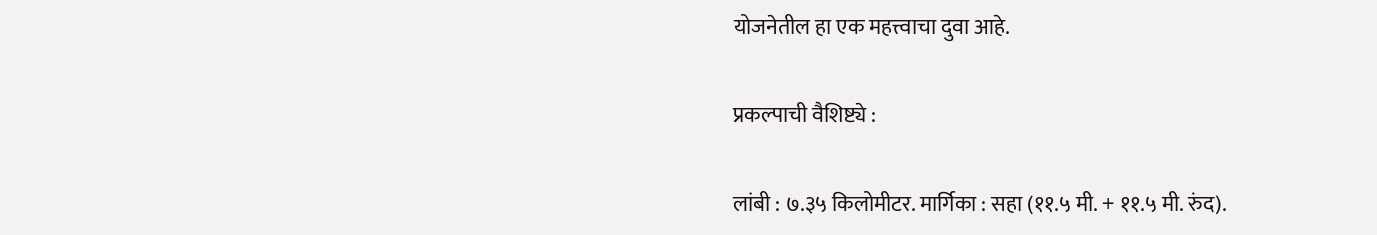योजनेतील हा एक महत्त्वाचा दुवा आहे.

प्रकल्पाची वैशिष्ट्ये :

लांबी : ७.३५ किलोमीटर. मार्गिका : सहा (११.५ मी. + ११.५ मी. रुंद).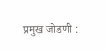प्रमुख जोडणी :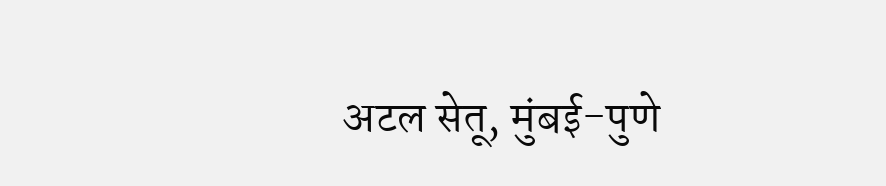अटल सेतू, मुंबई-पुणे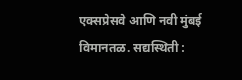एक्सप्रेसवे आणि नवी मुंबई विमानतळ. सद्यस्थिती :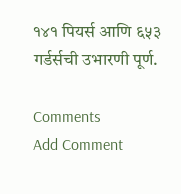१४१ पियर्स आणि ६५३ गर्डर्सची उभारणी पूर्ण.

Comments
Add Comment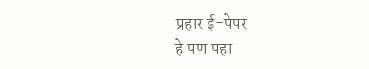प्रहार ई-पेपर
हे पण पहा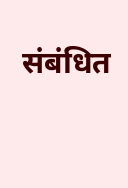संबंधित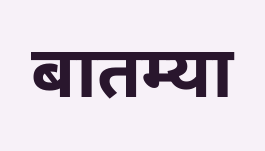बातम्या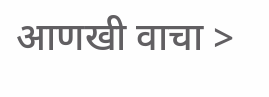आणखी वाचा >